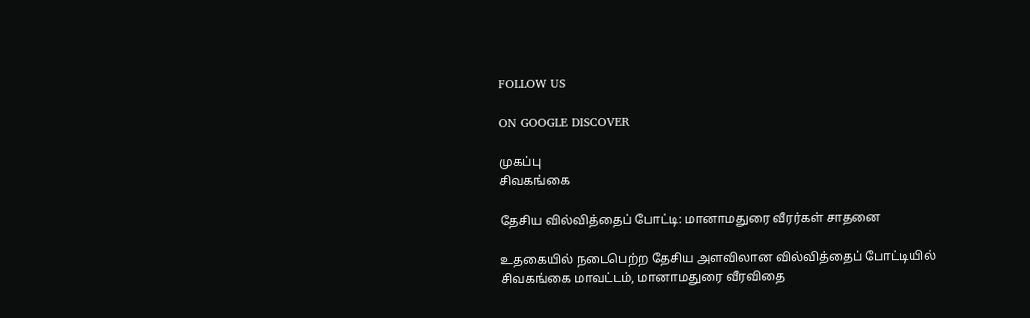FOLLOW US

ON GOOGLE DISCOVER

முகப்பு
சிவகங்கை

தேசிய வில்வித்தைப் போட்டி: மானாமதுரை வீரர்கள் சாதனை

உதகையில் நடைபெற்ற தேசிய அளவிலான வில்வித்தைப் போட்டியில் சிவகங்கை மாவட்டம், மானாமதுரை வீரவிதை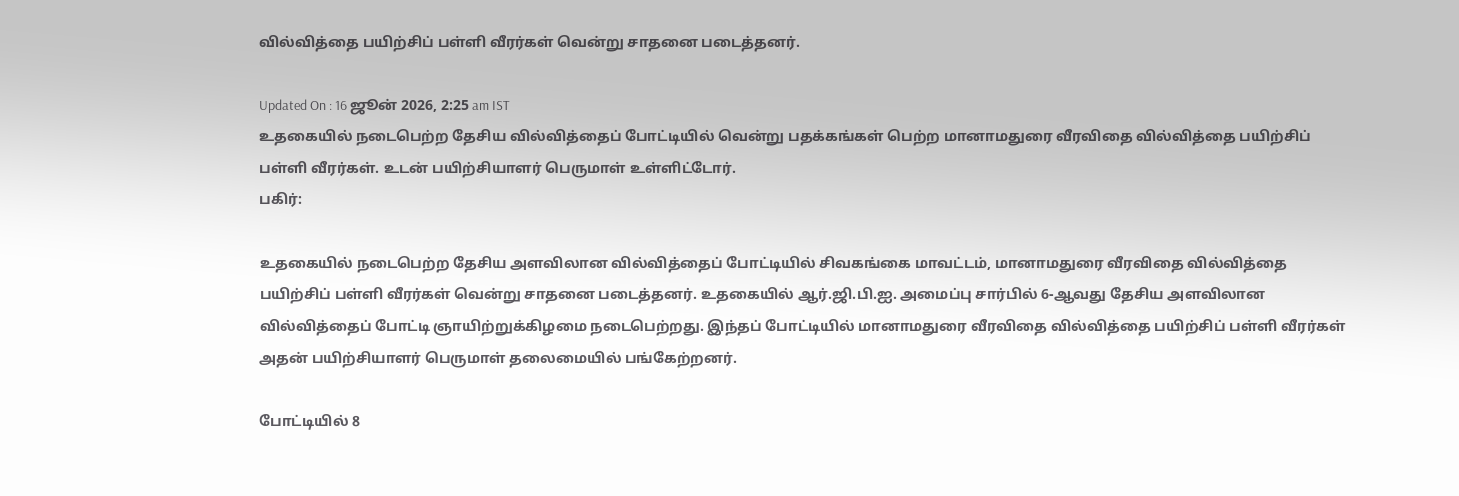வில்வித்தை பயிற்சிப் பள்ளி வீரர்கள் வென்று சாதனை படைத்தனர்.

Updated On : 16 ஜூன் 2026, 2:25 am IST
உதகையில் நடைபெற்ற தேசிய வில்வித்தைப் போட்டியில் வென்று பதக்கங்கள் பெற்ற மானாமதுரை வீரவிதை வில்வித்தை பயிற்சிப் பள்ளி வீரர்கள். உடன் பயிற்சியாளர் பெருமாள் உள்ளிட்டோர்.
பகிர்:

உதகையில் நடைபெற்ற தேசிய அளவிலான வில்வித்தைப் போட்டியில் சிவகங்கை மாவட்டம், மானாமதுரை வீரவிதை வில்வித்தை பயிற்சிப் பள்ளி வீரர்கள் வென்று சாதனை படைத்தனர். உதகையில் ஆர்.ஜி.பி.ஐ. அமைப்பு சார்பில் 6-ஆவது தேசிய அளவிலான வில்வித்தைப் போட்டி ஞாயிற்றுக்கிழமை நடைபெற்றது. இந்தப் போட்டியில் மானாமதுரை வீரவிதை வில்வித்தை பயிற்சிப் பள்ளி வீரர்கள் அதன் பயிற்சியாளர் பெருமாள் தலைமையில் பங்கேற்றனர்.

போட்டியில் 8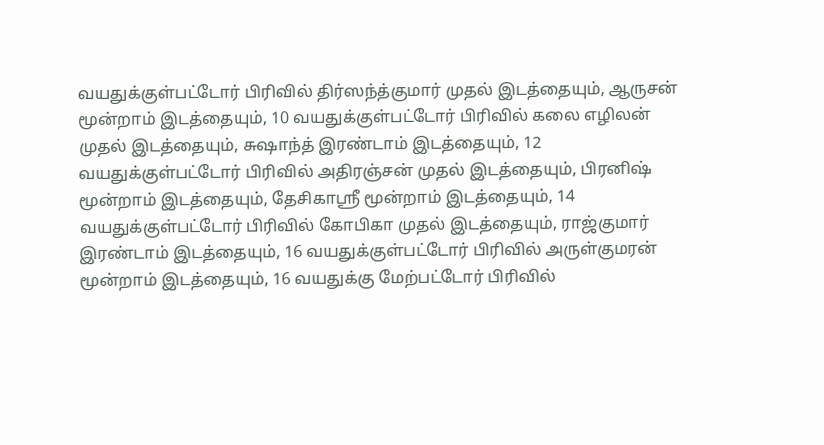வயதுக்குள்பட்டோர் பிரிவில் திர்ஸந்த்குமார் முதல் இடத்தையும், ஆருசன் மூன்றாம் இடத்தையும், 10 வயதுக்குள்பட்டோர் பிரிவில் கலை எழிலன் முதல் இடத்தையும், சுஷாந்த் இரண்டாம் இடத்தையும், 12 வயதுக்குள்பட்டோர் பிரிவில் அதிரஞ்சன் முதல் இடத்தையும், பிரனிஷ் மூன்றாம் இடத்தையும், தேசிகாஸ்ரீ மூன்றாம் இடத்தையும், 14 வயதுக்குள்பட்டோர் பிரிவில் கோபிகா முதல் இடத்தையும், ராஜ்குமார் இரண்டாம் இடத்தையும், 16 வயதுக்குள்பட்டோர் பிரிவில் அருள்குமரன் மூன்றாம் இடத்தையும், 16 வயதுக்கு மேற்பட்டோர் பிரிவில்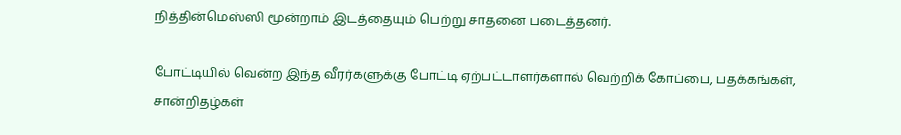நித்தின்மெஸ்ஸி மூன்றாம் இடத்தையும் பெற்று சாதனை படைத்தனர்.

போட்டியில் வென்ற இந்த வீரர்களுக்கு போட்டி ஏற்பட்டாளர்களால் வெற்றிக் கோப்பை, பதக்கங்கள், சான்றிதழ்கள்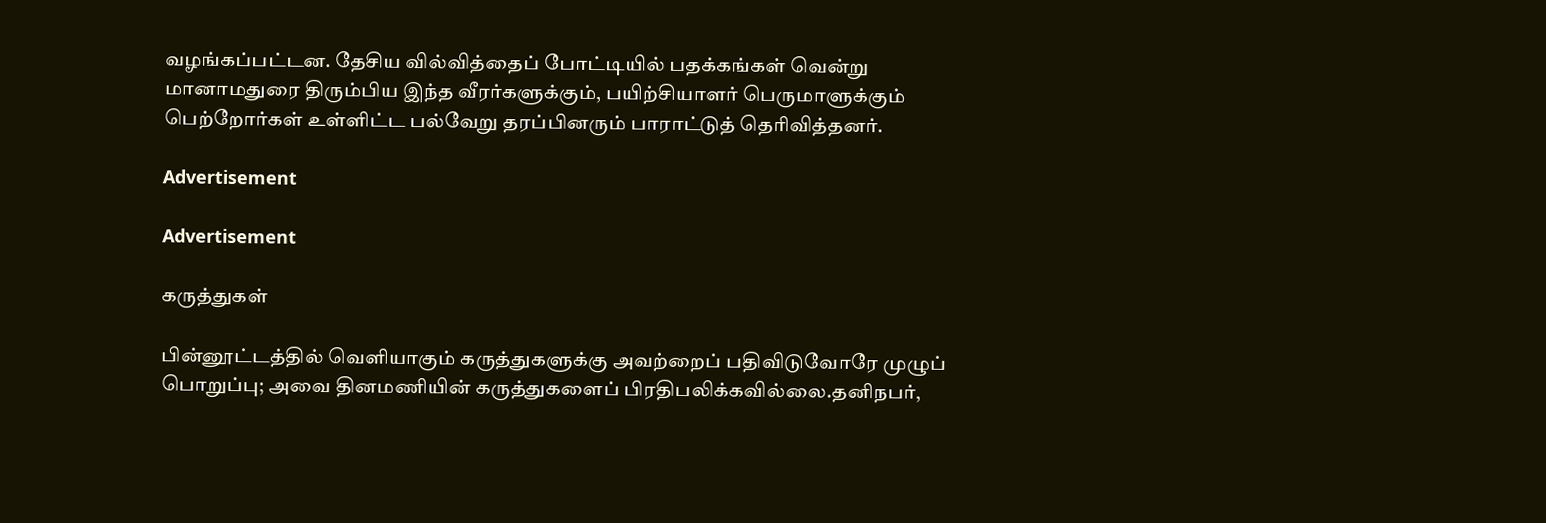வழங்கப்பட்டன. தேசிய வில்வித்தைப் போட்டியில் பதக்கங்கள் வென்று மானாமதுரை திரும்பிய இந்த வீரர்களுக்கும், பயிற்சியாளர் பெருமாளுக்கும் பெற்றோர்கள் உள்ளிட்ட பல்வேறு தரப்பினரும் பாராட்டுத் தெரிவித்தனர்.

Advertisement

Advertisement

கருத்துகள்

பின்னூட்டத்தில் வெளியாகும் கருத்துகளுக்கு அவற்றைப் பதிவிடுவோரே முழுப் பொறுப்பு; அவை தினமணியின் கருத்துகளைப் பிரதிபலிக்கவில்லை.தனிநபர்,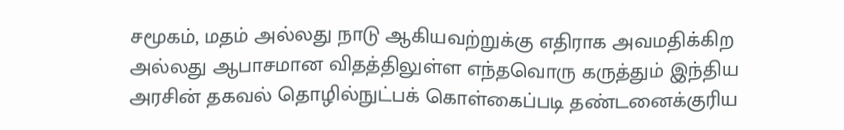சமூகம், மதம் அல்லது நாடு ஆகியவற்றுக்கு எதிராக அவமதிக்கிற அல்லது ஆபாசமான விதத்திலுள்ள எந்தவொரு கருத்தும் இந்திய அரசின் தகவல் தொழில்நுட்பக் கொள்கைப்படி தண்டனைக்குரிய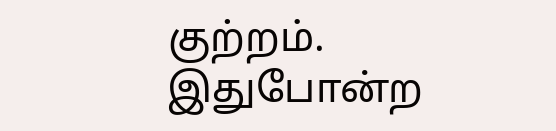குற்றம். இதுபோன்ற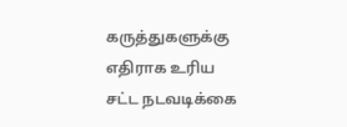கருத்துகளுக்கு எதிராக உரிய சட்ட நடவடிக்கை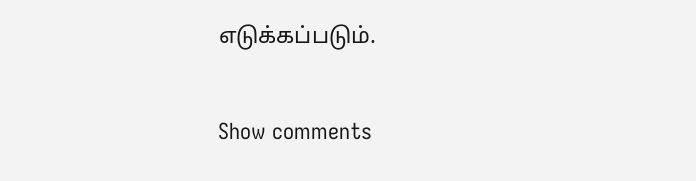எடுக்கப்படும்.

Show comments